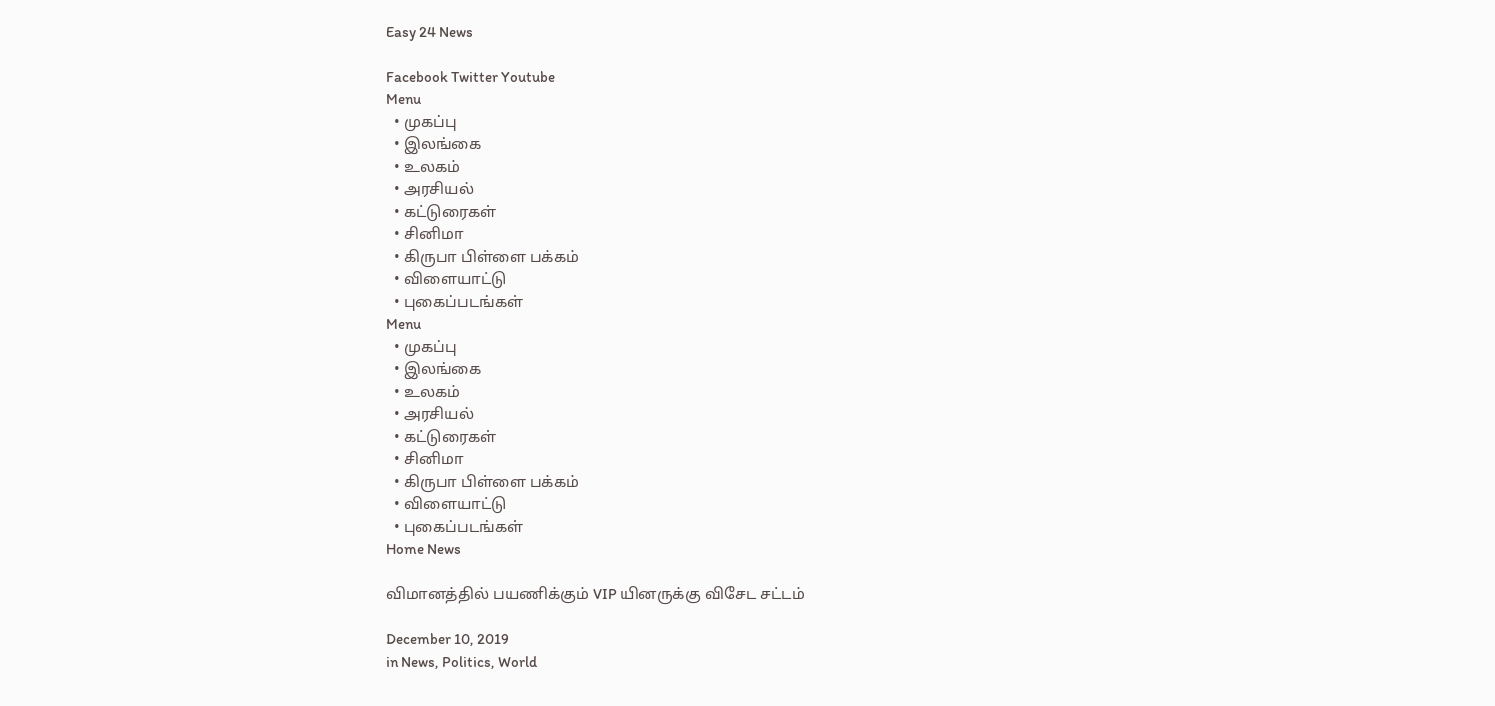Easy 24 News

Facebook Twitter Youtube
Menu
  • முகப்பு
  • இலங்கை
  • உலகம்
  • அரசியல்
  • கட்டுரைகள்
  • சினிமா
  • கிருபா பிள்ளை பக்கம்
  • விளையாட்டு
  • புகைப்படங்கள்
Menu
  • முகப்பு
  • இலங்கை
  • உலகம்
  • அரசியல்
  • கட்டுரைகள்
  • சினிமா
  • கிருபா பிள்ளை பக்கம்
  • விளையாட்டு
  • புகைப்படங்கள்
Home News

விமானத்தில் பயணிக்கும் VIP யினருக்கு விசேட சட்டம்

December 10, 2019
in News, Politics, World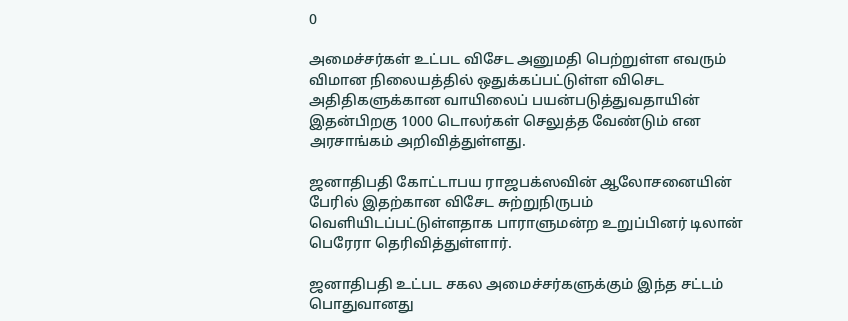0

அமைச்சர்கள் உட்பட விசேட அனுமதி பெற்றுள்ள எவரும் விமான நிலையத்தில் ஒதுக்கப்பட்டுள்ள விசெட அதிதிகளுக்கான வாயிலைப் பயன்படுத்துவதாயின் இதன்பிறகு 1000 டொலர்கள் செலுத்த வேண்டும் என அரசாங்கம் அறிவித்துள்ளது.

ஜனாதிபதி கோட்டாபய ராஜபக்ஸவின் ஆலோசனையின் பேரில் இதற்கான விசேட சுற்றுநிருபம் வெளியிடப்பட்டுள்ளதாக பாராளுமன்ற உறுப்பினர் டிலான் பெரேரா தெரிவித்துள்ளார்.

ஜனாதிபதி உட்பட சகல அமைச்சர்களுக்கும் இந்த சட்டம் பொதுவானது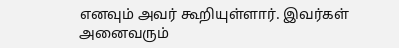எனவும் அவர் கூறியுள்ளார். இவர்கள் அனைவரும்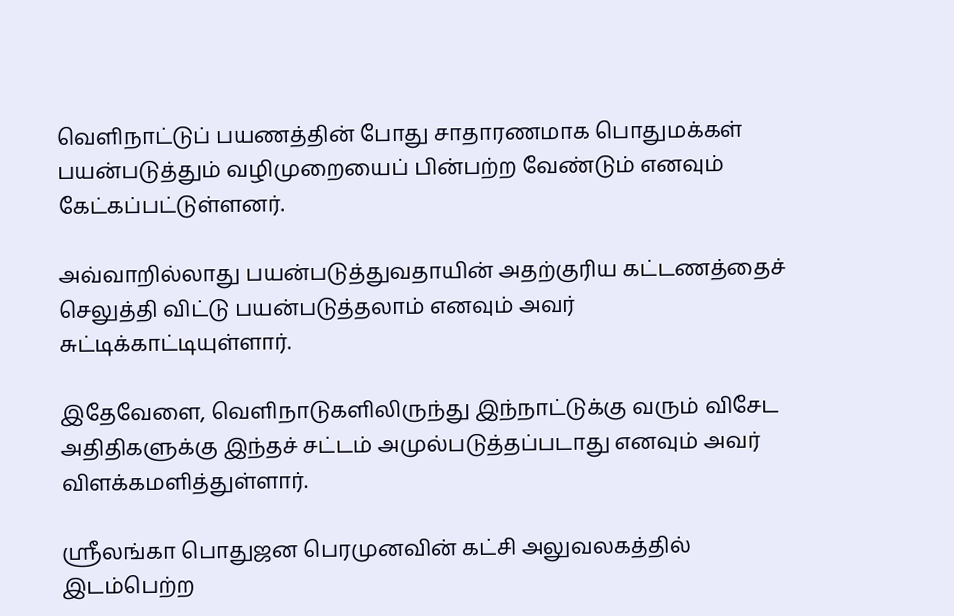வெளிநாட்டுப் பயணத்தின் போது சாதாரணமாக பொதுமக்கள் பயன்படுத்தும் வழிமுறையைப் பின்பற்ற வேண்டும் எனவும் கேட்கப்பட்டுள்ளனர்.

அவ்வாறில்லாது பயன்படுத்துவதாயின் அதற்குரிய கட்டணத்தைச் செலுத்தி விட்டு பயன்படுத்தலாம் எனவும் அவர் சுட்டிக்காட்டியுள்ளார்.

இதேவேளை, வெளிநாடுகளிலிருந்து இந்நாட்டுக்கு வரும் விசேட அதிதிகளுக்கு இந்தச் சட்டம் அமுல்படுத்தப்படாது எனவும் அவர் விளக்கமளித்துள்ளார்.

ஸ்ரீலங்கா பொதுஜன பெரமுனவின் கட்சி அலுவலகத்தில் இடம்பெற்ற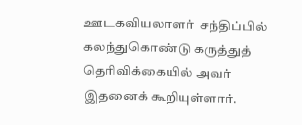ஊடகவியலாளர்  சந்திப்பில் கலந்துகொண்டு கருத்துத் தெரிவிக்கையில் அவர் இதனைக் கூறியுள்ளார்.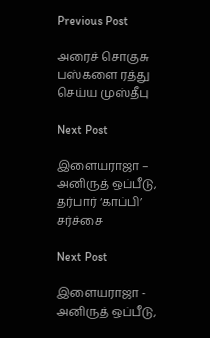Previous Post

அரைச் சொகுசு பஸ்களை ரத்து செய்ய முஸ்தீபு

Next Post

இளையராஜா – அனிருத் ஒப்பீடு, தர்பார் ‘காப்பி’ சர்ச்சை

Next Post

இளையராஜா - அனிருத் ஒப்பீடு,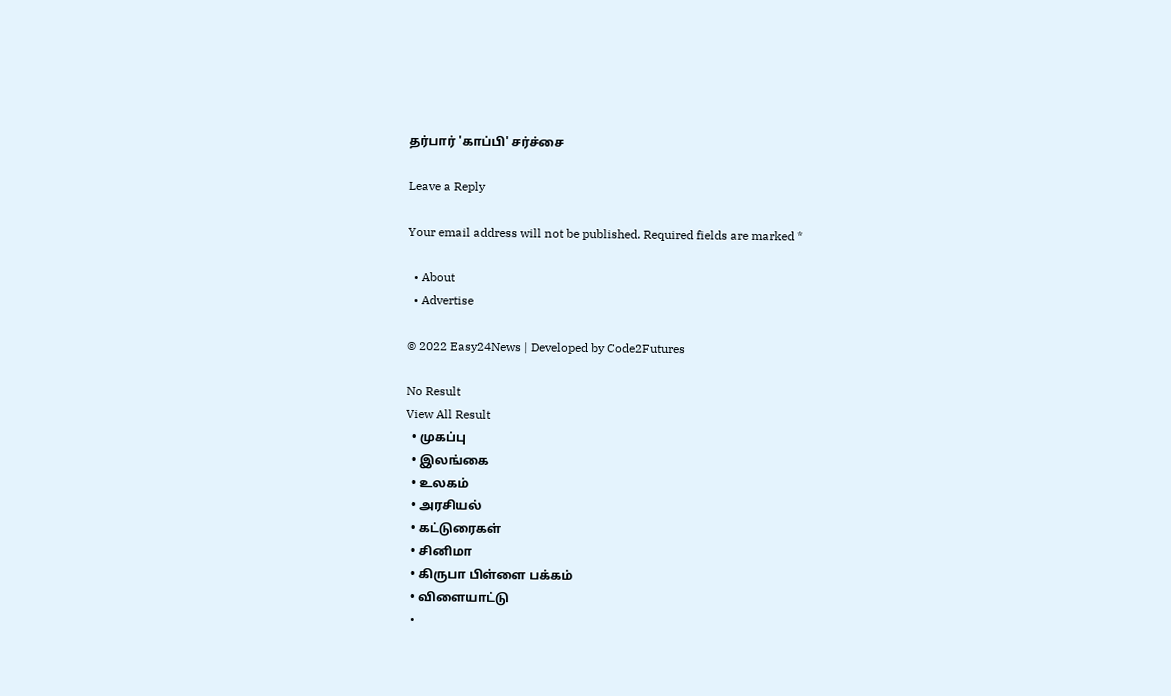தர்பார் 'காப்பி' சர்ச்சை

Leave a Reply

Your email address will not be published. Required fields are marked *

  • About
  • Advertise

© 2022 Easy24News | Developed by Code2Futures

No Result
View All Result
  • முகப்பு
  • இலங்கை
  • உலகம்
  • அரசியல்
  • கட்டுரைகள்
  • சினிமா
  • கிருபா பிள்ளை பக்கம்
  • விளையாட்டு
  •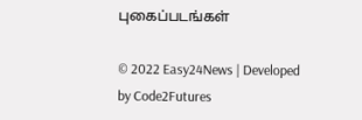புகைப்படங்கள்

© 2022 Easy24News | Developed by Code2Futures